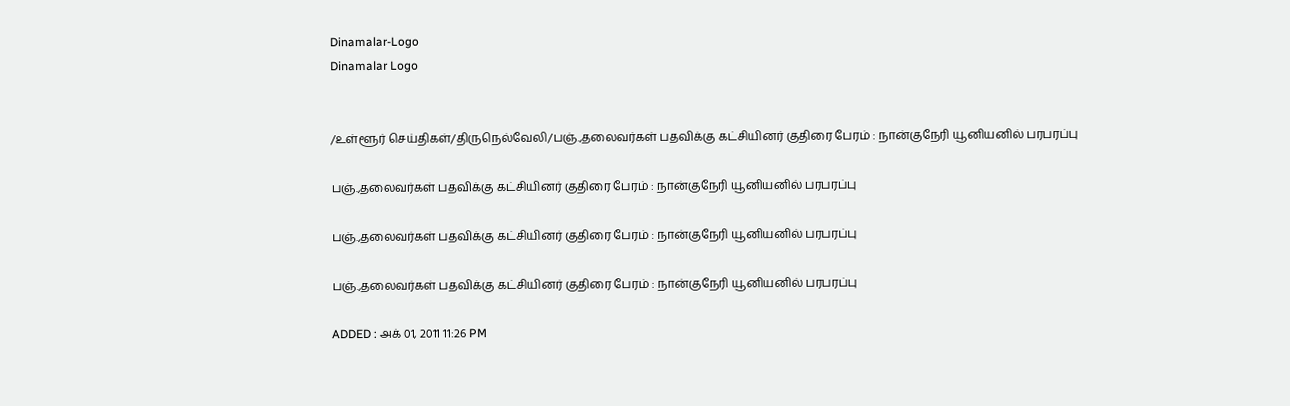Dinamalar-Logo
Dinamalar Logo


/உள்ளூர் செய்திகள்/திருநெல்வேலி/பஞ்.,தலைவர்கள் பதவிக்கு கட்சியினர் குதிரை பேரம் : நான்குநேரி யூனியனில் பரபரப்பு

பஞ்.,தலைவர்கள் பதவிக்கு கட்சியினர் குதிரை பேரம் : நான்குநேரி யூனியனில் பரபரப்பு

பஞ்.,தலைவர்கள் பதவிக்கு கட்சியினர் குதிரை பேரம் : நான்குநேரி யூனியனில் பரபரப்பு

பஞ்.,தலைவர்கள் பதவிக்கு கட்சியினர் குதிரை பேரம் : நான்குநேரி யூனியனில் பரபரப்பு

ADDED : அக் 01, 2011 11:26 PM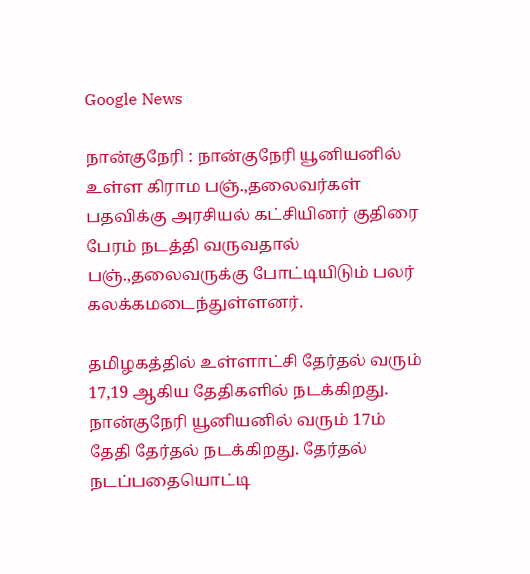Google News

நான்குநேரி : நான்குநேரி யூனியனில் உள்ள கிராம பஞ்.,தலைவர்கள் பதவிக்கு அரசியல் கட்சியினர் குதிரை பேரம் நடத்தி வருவதால் பஞ்.,தலைவருக்கு போட்டியிடும் பலர் கலக்கமடைந்துள்ளனர்.

தமிழகத்தில் உள்ளாட்சி தேர்தல் வரும் 17,19 ஆகிய தேதிகளில் நடக்கிறது. நான்குநேரி யூனியனில் வரும் 17ம் தேதி தேர்தல் நடக்கிறது. தேர்தல் நடப்பதையொட்டி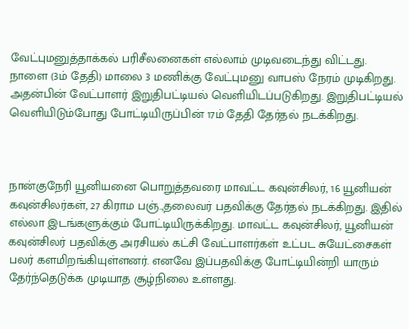வேட்புமனுத்தாக்கல் பரிசீலனைகள் எல்லாம் முடிவடைந்து விட்டது. நாளை (3ம் தேதி) மாலை 3 மணிக்கு வேட்புமனு வாபஸ் நேரம் முடிகிறது. அதன்பின் வேட்பாளர் இறுதிபட்டியல் வெளியிடப்படுகிறது. இறுதிபட்டியல் வெளியிடும்போது போட்டியிருப்பின் 17ம் தேதி தேர்தல் நடக்கிறது.



நான்குநேரி யூனியனை பொறுத்தவரை மாவட்ட கவுன்சிலர், 16 யூனியன் கவுன்சிலர்கள், 27 கிராம பஞ்.,தலைவர் பதவிக்கு தேர்தல் நடக்கிறது. இதில் எல்லா இடங்களுக்கும் போட்டியிருக்கிறது. மாவட்ட கவுன்சிலர், யூனியன் கவுன்சிலர் பதவிக்கு அரசியல் கட்சி வேட்பாளர்கள் உட்பட சுயேட்சைகள் பலர் களமிறங்கியுள்ளனர். எனவே இப்பதவிக்கு போட்டியின்றி யாரும் தேர்ந்தெடுக்க முடியாத சூழ்நிலை உள்ளது.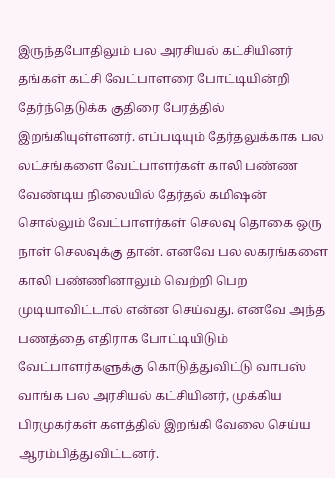இருந்தபோதிலும் பல அரசியல் கட்சியினர் தங்கள் கட்சி வேட்பாளரை போட்டியின்றி தேர்ந்தெடுக்க குதிரை பேரத்தில் இறங்கியுள்ளனர். எப்படியும் தேர்தலுக்காக பல லட்சங்களை வேட்பாளர்கள் காலி பண்ண வேண்டிய நிலையில் தேர்தல் கமிஷன் சொல்லும் வேட்பாளர்கள் செலவு தொகை ஒரு நாள் செலவுக்கு தான். எனவே பல லகரங்களை காலி பண்ணினாலும் வெற்றி பெற முடியாவிட்டால் என்ன செய்வது. எனவே அந்த பணத்தை எதிராக போட்டியிடும் வேட்பாளர்களுக்கு கொடுத்துவிட்டு வாபஸ் வாங்க பல அரசியல் கட்சியினர், முக்கிய பிரமுகர்கள் களத்தில் இறங்கி வேலை செய்ய ஆரம்பித்துவிட்டனர்.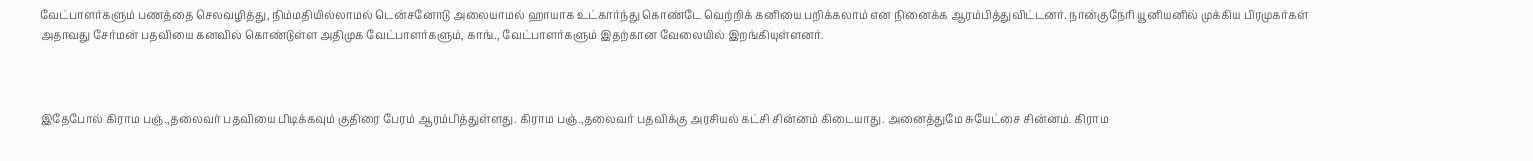வேட்பாளர்களும் பணத்தை செலவழித்து, நிம்மதியில்லாமல் டென்சனோடு அலையாமல் ஹாயாக உட்கார்ந்து கொண்டே வெற்றிக் கனியை பறிக்கலாம் என நினைக்க ஆரம்பித்துவிட்டனர். நான்குநேரி யூனியனில் முக்கிய பிரமுகர்கள் அதாவது சேர்மன் பதவியை கனவில் கொண்டுள்ள அதிமுக வேட்பாளர்களும், காங்., வேட்பாளர்களும் இதற்கான வேலையில் இறங்கியுள்ளனர்.



இதேபோல் கிராம பஞ்.,தலைவர் பதவியை பிடிக்கவும் குதிரை பேரம் ஆரம்பித்துள்ளது. கிராம பஞ்.,தலைவர் பதவிக்கு அரசியல் கட்சி சின்னம் கிடையாது. அனைத்துமே சுயேட்சை சின்னம். கிராம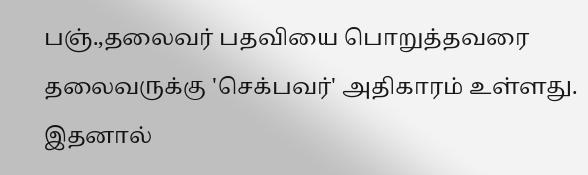பஞ்.,தலைவர் பதவியை பொறுத்தவரை தலைவருக்கு 'செக்பவர்' அதிகாரம் உள்ளது. இதனால்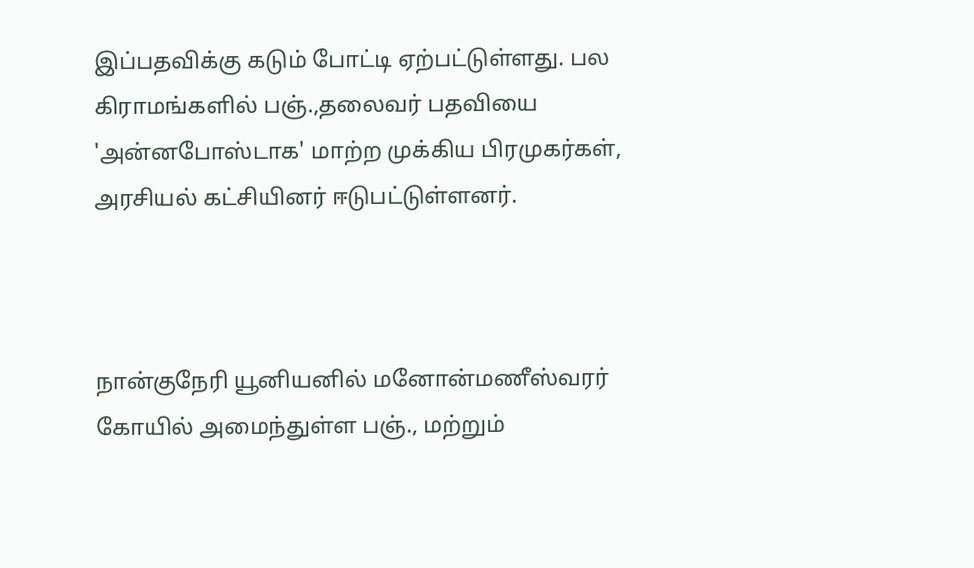இப்பதவிக்கு கடும் போட்டி ஏற்பட்டுள்ளது. பல கிராமங்களில் பஞ்.,தலைவர் பதவியை 'அன்னபோஸ்டாக' மாற்ற முக்கிய பிரமுகர்கள், அரசியல் கட்சியினர் ஈடுபட்டுள்ளனர்.



நான்குநேரி யூனியனில் மனோன்மணீஸ்வரர் கோயில் அமைந்துள்ள பஞ்., மற்றும்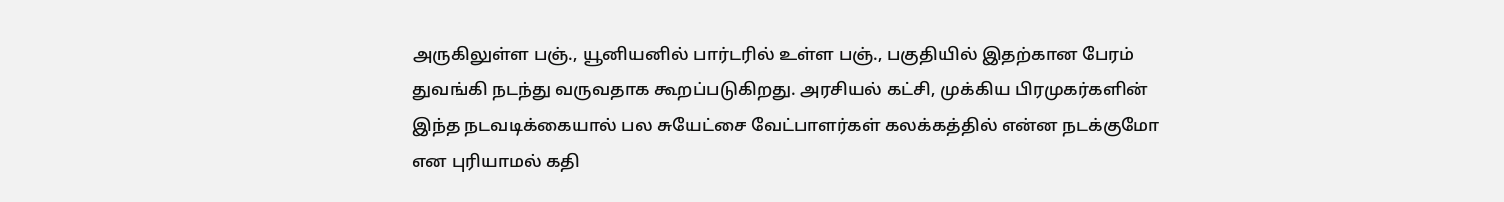அருகிலுள்ள பஞ்., யூனியனில் பார்டரில் உள்ள பஞ்., பகுதியில் இதற்கான பேரம் துவங்கி நடந்து வருவதாக கூறப்படுகிறது. அரசியல் கட்சி, முக்கிய பிரமுகர்களின் இந்த நடவடிக்கையால் பல சுயேட்சை வேட்பாளர்கள் கலக்கத்தில் என்ன நடக்குமோ என புரியாமல் கதி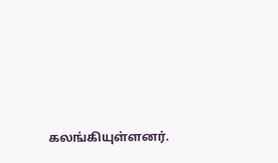கலங்கியுள்ளனர்.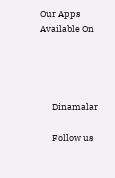Our Apps Available On




      Dinamalar

      Follow us